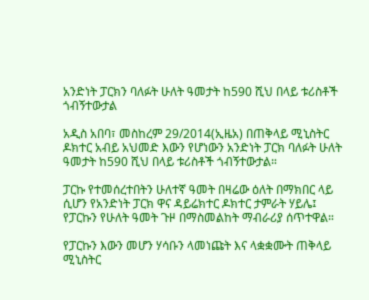አንድነት ፓርክን ባለፉት ሁለት ዓመታት ከ590 ሺህ በላይ ቱሪስቶች ጎብኝተውታል

አዲስ አበባ፣ መስከረም 29/2014(ኢዜአ) በጠቅላይ ሚኒስትር ዶክተር አብይ አህመድ እውን የሆነውን አንድነት ፓርክ ባለፉት ሁለት ዓመታት ከ590 ሺህ በላይ ቱሪስቶች ጎብኝተውታል።

ፓርኩ የተመሰረተበትን ሁለተኛ ዓመት በዛሬው ዕለት በማክበር ላይ ሲሆን የአንድነት ፓርክ ዋና ዳይሬክተር ዶክተር ታምራት ሃይሌ፤ የፓርኩን የሁለት ዓመት ጉዞ በማስመልከት ማብራሪያ ሰጥተዋል።

የፓርኩን እውን መሆን ሃሳቡን ላመነጩት እና ላቋቋሙት ጠቅላይ ሚኒስትር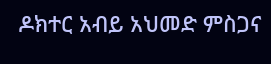ዶክተር አብይ አህመድ ምስጋና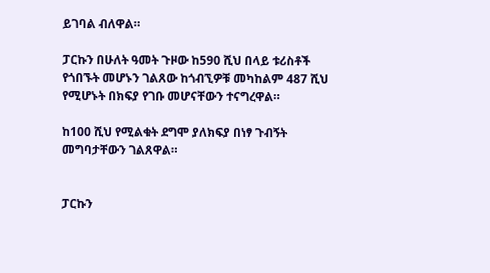ይገባል ብለዋል።

ፓርኩን በሁለት ዓመት ጉዞው ከ590 ሺህ በላይ ቱሪስቶች የጎበኙት መሆኑን ገልጸው ከጎብኚዎቹ መካከልም 487 ሺህ የሚሆኑት በክፍያ የገቡ መሆናቸውን ተናግረዋል።

ከ100 ሺህ የሚልቁት ደግሞ ያለክፍያ በነፃ ጉብኝት መግባታቸውን ገልጸዋል።


ፓርኩን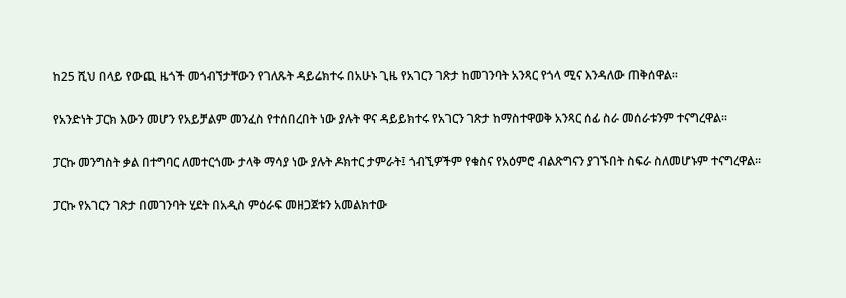ከ25 ሺህ በላይ የውጪ ዜጎች መጎብኘታቸውን የገለጹት ዳይሬክተሩ በአሁኑ ጊዜ የአገርን ገጽታ ከመገንባት አንጻር የጎላ ሚና እንዳለው ጠቅሰዋል።

የአንድነት ፓርክ እውን መሆን የአይቻልም መንፈስ የተሰበረበት ነው ያሉት ዋና ዳይይክተሩ የአገርን ገጽታ ከማስተዋወቅ አንጻር ሰፊ ስራ መሰራቱንም ተናግረዋል፡፡

ፓርኩ መንግስት ቃል በተግባር ለመተርጎሙ ታላቅ ማሳያ ነው ያሉት ዶክተር ታምራት፤ ጎብኚዎችም የቁስና የአዕምሮ ብልጽግናን ያገኙበት ስፍራ ስለመሆኑም ተናግረዋል፡፡

ፓርኩ የአገርን ገጽታ በመገንባት ሂደት በአዲስ ምዕራፍ መዘጋጀቱን አመልክተው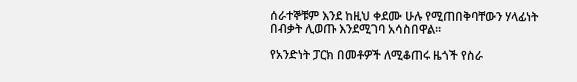ሰራተኞቹም እንደ ከዚህ ቀደሙ ሁሉ የሚጠበቅባቸውን ሃላፊነት በብቃት ሊወጡ እንደሚገባ አሳስበዋል፡፡

የአንድነት ፓርክ በመቶዎች ለሚቆጠሩ ዜጎች የስራ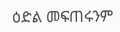ዕድል መፍጠሩንም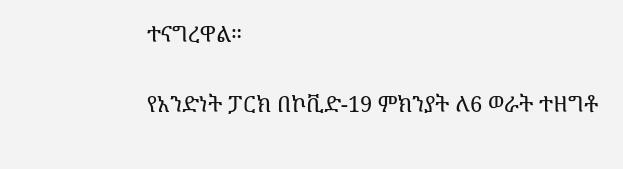ተናግረዋል።

የአንድነት ፓርክ በኮቪድ-19 ምክንያት ለ6 ወራት ተዘግቶ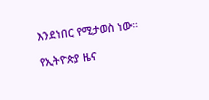እንደነበር የሚታወስ ነው።

የኢትዮጵያ ዜና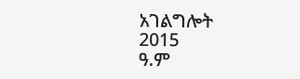አገልግሎት
2015
ዓ.ም